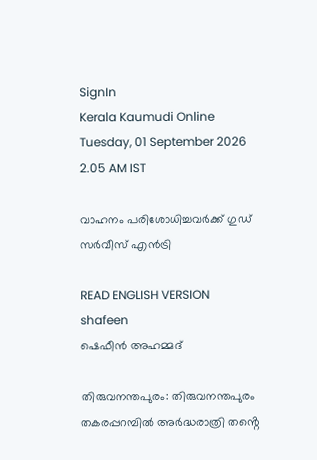SignIn
Kerala Kaumudi Online
Tuesday, 01 September 2026 2.05 AM IST

വാഹനം പരിശോധിച്ചവർക്ക് ഗുഡ് സർവീസ് എൻട്രി

READ ENGLISH VERSION
shafeen
ഷെഫീൻ അഹമ്മദ്

തിരുവനന്തപുരം: തിരുവനന്തപുരം തകരപ്പറമ്പിൽ അർദ്ധരാത്രി തൻ്റെ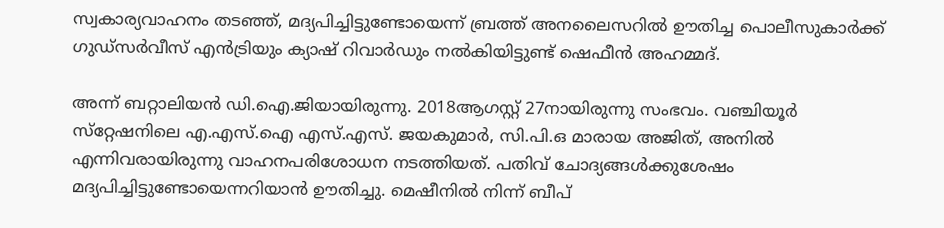സ്വകാര്യവാഹനം തടഞ്ഞ്, മദ്യപിച്ചിട്ടുണ്ടോയെന്ന് ബ്രത്ത് അനലൈസറിൽ ഊതിച്ച പൊലീസുകാർക്ക് ഗുഡ്സർവീസ് എൻട്രിയും ക്യാഷ് റിവാർഡും നൽകിയിട്ടുണ്ട് ഷെഫീൻ അഹമ്മദ്.

അന്ന് ബറ്റാലിയൻ ഡി.ഐ.ജിയായിരുന്നു. 2018ആഗസ്റ്റ് 27നായിരുന്നു സംഭവം. വഞ്ചിയൂർ സ്‌റ്റേഷനിലെ എ.എസ്.ഐ എസ്.എസ്. ജയകുമാർ, സി.പി.ഒ മാരായ അജിത്, അനിൽ എന്നിവരായിരുന്നു വാഹനപരിശോധന നടത്തിയത്. പതിവ് ചോദ്യങ്ങൾക്കുശേഷം മദ്യപിച്ചിട്ടുണ്ടോയെന്നറിയാൻ ഊതിച്ചു. മെഷീനിൽ നിന്ന് ബീപ്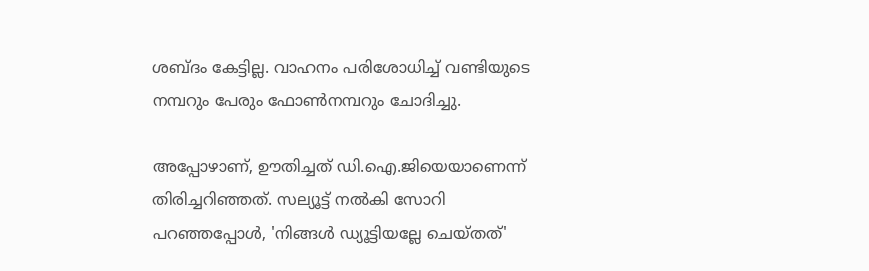ശബ്ദം കേട്ടില്ല. വാഹനം പരിശോധിച്ച് വണ്ടിയുടെ നമ്പറും പേരും ഫോൺനമ്പറും ചോദിച്ചു.

അപ്പോഴാണ്, ഊതിച്ചത് ഡി.ഐ.ജിയെയാണെന്ന് തിരിച്ചറിഞ്ഞത്. സല്യൂട്ട് നൽകി സോറി പറഞ്ഞപ്പോൾ, 'നിങ്ങൾ ഡ്യൂട്ടിയല്ലേ ചെയ്തത്'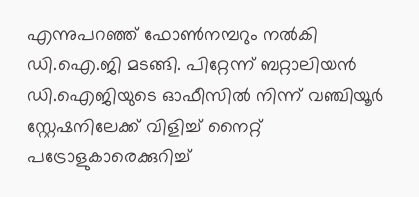എന്നുപറഞ്ഞ് ഫോൺനമ്പറും നൽകി ഡി.ഐ.ജി മടങ്ങി. പിറ്റേന്ന് ബറ്റാലിയൻ ഡി.ഐജിയുടെ ഓഫീസിൽ നിന്ന് വഞ്ചിയൂർ സ്റ്റേഷനിലേക്ക് വിളിച്ച് നൈറ്റ് പട്രോളുകാരെക്കുറിച്ച്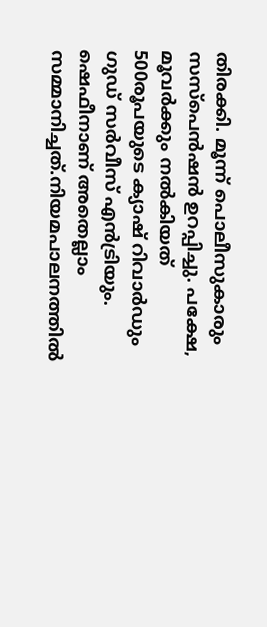തിരക്കി. മൂന്ന് പൊലീസുകാരും സസ്പെൻഷൻ ഉറപ്പിച്ചു. പക്ഷേ, മൂവർക്കും നൽകിയത് 500രൂപയുടെ ക്യാഷ് റിവാർഡും ഗുഡ് സർവീസ് എൻട്രിയും. ഷെഫീനാണ് അതെല്ലാം സമ്മാനിച്ചത്.നിയമപാലനത്തിൽ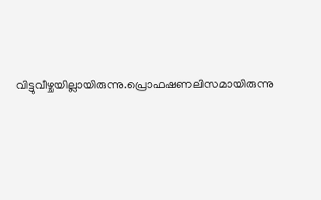വിട്ടുവീഴ്ചയില്ലായിരുന്നു.പ്രൊഫഷണലിസമായിരുന്നു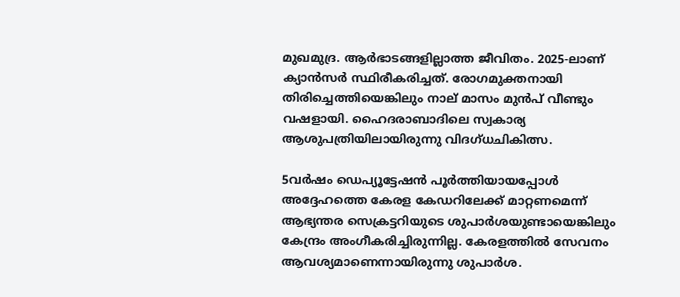മുഖമുദ്ര. ആർഭാടങ്ങളില്ലാത്ത ജീവിതം. 2025-ലാണ് ക്യാൻസർ സ്ഥിരീകരിച്ചത്. രോഗമുക്തനായി തിരിച്ചെത്തിയെങ്കിലും നാല് മാസം മുൻപ് വീണ്ടും വഷളായി. ഹൈദരാബാദിലെ സ്വകാര്യ ആശുപത്രിയിലായിരുന്നു വിദഗ്ധചികിത്സ.

5വർഷം ഡെപ്യൂട്ടേഷൻ പൂർത്തിയായപ്പോൾ അദ്ദേഹത്തെ കേരള കേ‌ഡറിലേക്ക് മാറ്റണമെന്ന് ആഭ്യന്തര സെക്രട്ടറിയുടെ ശുപാർശയുണ്ടായെങ്കിലും കേന്ദ്രം അംഗീകരിച്ചിരുന്നില്ല. കേരളത്തിൽ സേവനം ആവശ്യമാണെന്നായിരുന്നു ശുപാർശ.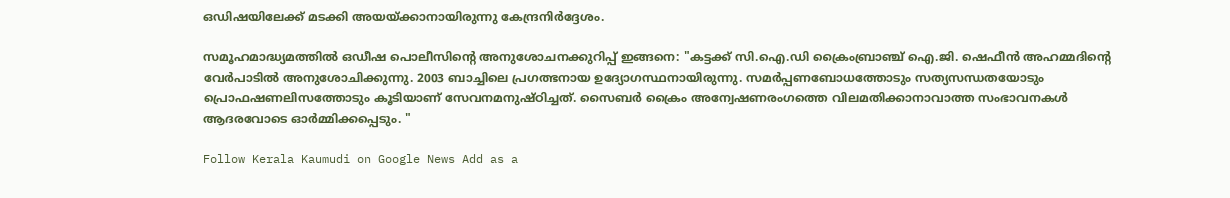ഒഡിഷയിലേക്ക് മടക്കി അയയ്ക്കാനായിരുന്നു കേന്ദ്രനിർദ്ദേശം.

സമൂഹമാദ്ധ്യമത്തിൽ ഒഡീഷ പൊലീസിൻ്റെ അനുശോചനക്കുറിപ്പ് ഇങ്ങനെ: "കട്ടക്ക് സി.ഐ.ഡി ക്രൈംബ്രാഞ്ച് ഐ.ജി. ഷെഫീൻ അഹമ്മദിന്റെ വേർപാടിൽ അനുശോചിക്കുന്നു. 2003 ബാച്ചിലെ പ്രഗത്ഭനായ ഉദ്യോഗസ്ഥനായിരുന്നു. സമർപ്പണബോധത്തോടും സത്യസന്ധതയോടും പ്രൊഫഷണലിസത്തോടും കൂടിയാണ് സേവനമനുഷ്ഠിച്ചത്. സൈബർ ക്രൈം അന്വേഷണരംഗത്തെ വിലമതിക്കാനാവാത്ത സംഭാവനകൾ ആദരവോടെ ഓർമ്മിക്കപ്പെടും. "

Follow Kerala Kaumudi on Google News Add as a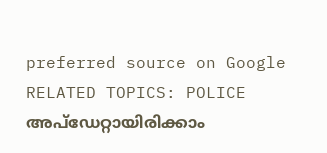preferred source on Google
RELATED TOPICS: POLICE
അപ്ഡേറ്റായിരിക്കാം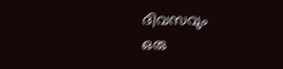ദിവസവും
ഒരു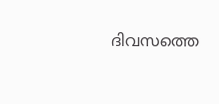ദിവസത്തെ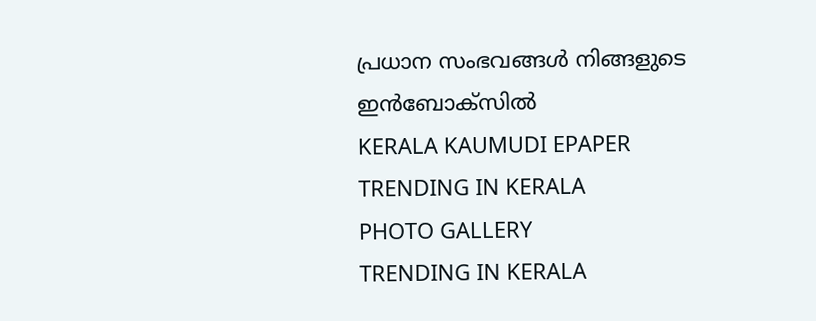പ്രധാന സംഭവങ്ങൾ നിങ്ങളുടെ ഇൻബോക്സിൽ
KERALA KAUMUDI EPAPER
TRENDING IN KERALA
PHOTO GALLERY
TRENDING IN KERALA